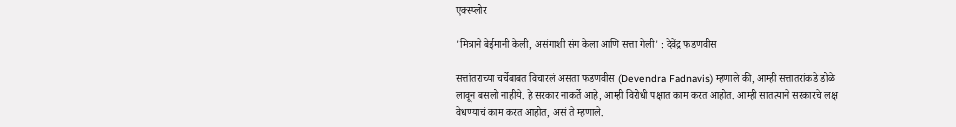एक्स्प्लोर

'मित्राने बेईमानी केली, असंगाशी संग केला आणि सत्ता गेली' : देवेंद्र फडणवीस

सत्तांतराच्या चर्चेबाबत विचारलं असता फडणवीस (Devendra Fadnavis) म्हणाले की, आम्ही सत्तातरांकडे डोळे लावून बसलो नाहीये. हे सरकार नाकर्ते आहे, आम्ही विरोधी पक्षात काम करत आहोत. आम्ही सातत्याने सरकारचे लक्ष वेधण्याचं काम करत आहोत, असं ते म्हणाले.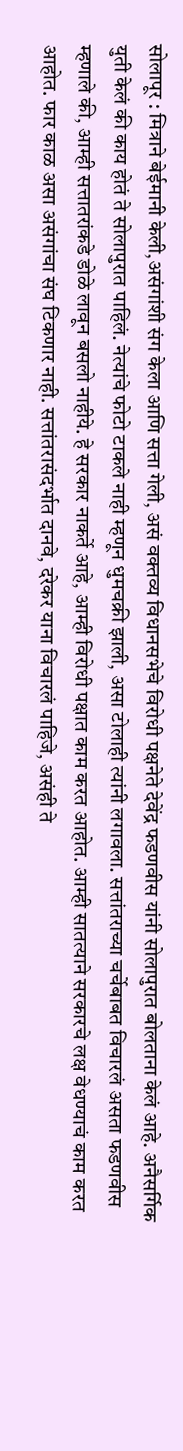सोलापूर : मित्राने बेईमानी केली,असंगांशी संग केला आणि सत्ता गेली, असं वक्तव्य विधानसभेचे विरोधी पक्षनेते देवेंद्र फडणवीस यांनी सोलापुरात बोलताना केलं आहे. अनैसर्गिक युती केलं की काय होतं ते सोलापुरात पाहिलं. नेत्यांचे फोटो टाकले नाही म्हणून धुमचक्री झाली, असा टोलाही त्यांनी लगावला. सत्तांतराच्या चर्चेबाबत विचारलं असता फडणवीस म्हणाले की, आम्ही सत्तातरांकडे डोळे लावून बसलो नाहीये. हे सरकार नाकर्ते आहे, आम्ही विरोधी पक्षात काम करत आहोत. आम्ही सातत्याने सरकारचे लक्ष वेधण्याचं काम करत आहोत. फार काळ असा असंगांचा संघ टिकणार नाही. सत्तांतरासंदर्भात दानवे, दरेकर याना विचारलं पाहिजे, असंही ते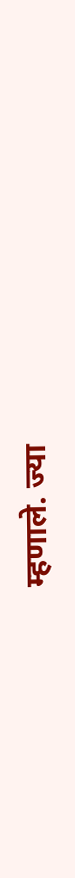म्हणाले. ज्या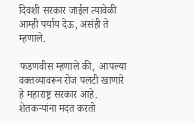दिवशी सरकार जाईल त्यावेळी आम्ही पर्याय देऊ, असंही ते म्हणाले.

फडणवीस म्हणाले की,  आपल्या वक्तव्यावरून रोज पलटी खाणारे हे महाराष्ट्र सरकार आहे. शेतकऱ्यांना मदत करतो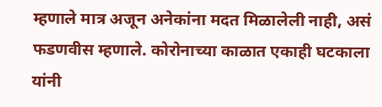म्हणाले मात्र अजून अनेकांना मदत मिळालेली नाही, असं फडणवीस म्हणाले. कोरोनाच्या काळात एकाही घटकाला यांनी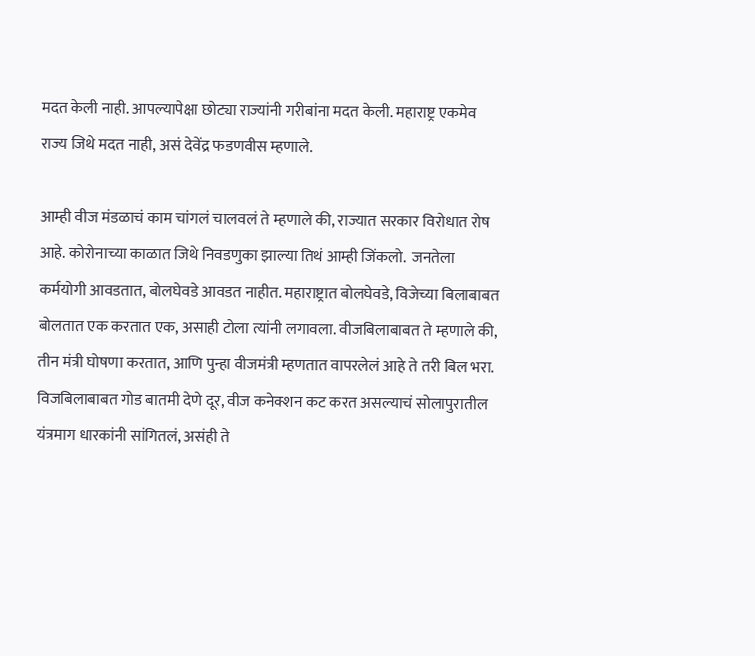मदत केली नाही. आपल्यापेक्षा छोट्या राज्यांनी गरीबांना मदत केली. महाराष्ट्र एकमेव राज्य जिथे मदत नाही, असं देवेंद्र फडणवीस म्हणाले.

आम्ही वीज मंडळाचं काम चांगलं चालवलं ते म्हणाले की, राज्यात सरकार विरोधात रोष आहे. कोरोनाच्या काळात जिथे निवडणुका झाल्या तिथं आम्ही जिंकलो.  जनतेला कर्मयोगी आवडतात, बोलघेवडे आवडत नाहीत. महाराष्ट्रात बोलघेवडे, विजेच्या बिलाबाबत बोलतात एक करतात एक, असाही टोला त्यांनी लगावला. वीजबिलाबाबत ते म्हणाले की,  तीन मंत्री घोषणा करतात, आणि पुन्हा वीजमंत्री म्हणतात वापरलेलं आहे ते तरी बिल भरा. विजबिलाबाबत गोड बातमी देणे दूर, वीज कनेक्शन कट करत असल्याचं सोलापुरातील यंत्रमाग धारकांनी सांगितलं, असंही ते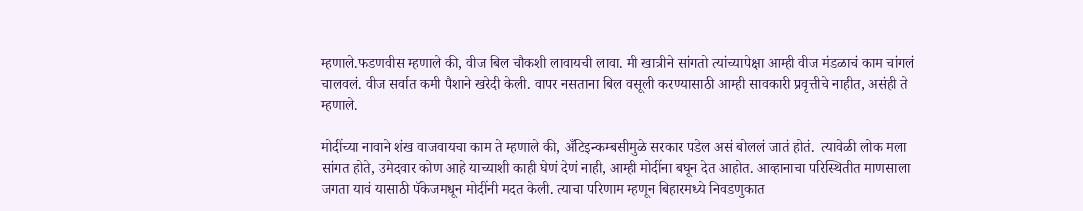म्हणाले.फडणवीस म्हणाले की, वीज बिल चौकशी लावायची लावा. मी खात्रीने सांगतो त्यांच्यापेक्षा आम्ही वीज मंडळाचं काम चांगलं चालवलं. वीज सर्वात कमी पैशाने खरेदी केली. वापर नसताना बिल वसूली करण्यासाठी आम्ही सावकारी प्रवृत्तीचे नाहीत, असंही ते म्हणाले.

मोदींच्या नावाने शंख वाजवायचा काम ते म्हणाले की, अँटिइन्कम्बसीमुळे सरकार पडेल असं बोललं जातं होतं.  त्यावेळी लोक मला सांगत होते, उमेदवार कोण आहे याच्याशी काही घेणं देणं नाही, आम्ही मोदींना बघून देत आहोत. आव्हानाचा परिस्थितीत माणसाला जगता यावं यासाठी पॅकेजमधून मोदींनी मदत केली. त्याचा परिणाम म्हणून बिहारमध्ये निवडणुकात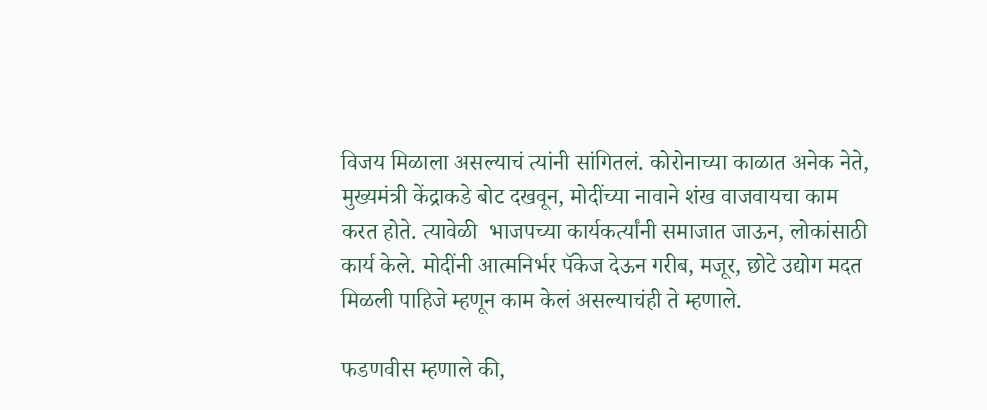विजय मिळाला असल्याचं त्यांनी सांगितलं. कोरोनाच्या काळात अनेक नेते, मुख्यमंत्री केंद्राकडे बोट दखवून, मोदींच्या नावाने शंख वाजवायचा काम करत होते. त्यावेळी  भाजपच्या कार्यकर्त्यांनी समाजात जाऊन, लोकांसाठी कार्य केले. मोदींनी आत्मनिर्भर पॅकेज देऊन गरीब, मजूर, छोटे उद्योग मदत मिळली पाहिजे म्हणून काम केलं असल्याचंही ते म्हणाले.

फडणवीस म्हणाले की,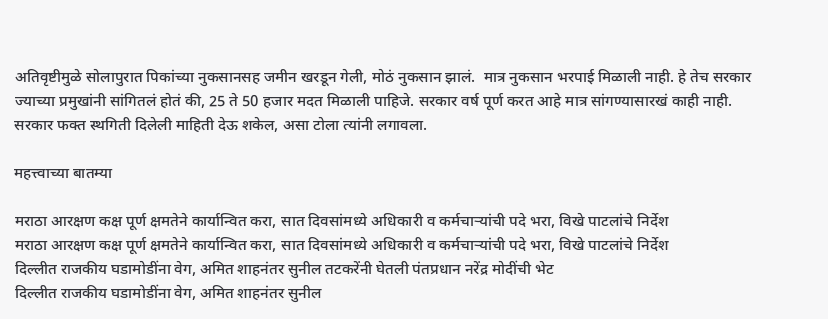अतिवृष्टीमुळे सोलापुरात पिकांच्या नुकसानसह जमीन खरडून गेली, मोठं नुकसान झालं.  मात्र नुकसान भरपाई मिळाली नाही. हे तेच सरकार ज्याच्या प्रमुखांनी सांगितलं होतं की, 25 ते 50 हजार मदत मिळाली पाहिजे. सरकार वर्ष पूर्ण करत आहे मात्र सांगण्यासारखं काही नाही. सरकार फक्त स्थगिती दिलेली माहिती देऊ शकेल, असा टोला त्यांनी लगावला.

महत्त्वाच्या बातम्या

मराठा आरक्षण कक्ष पूर्ण क्षमतेने कार्यान्वित करा, सात दिवसांमध्ये अधिकारी व कर्मचाऱ्यांची पदे भरा, विखे पाटलांचे निर्देश
मराठा आरक्षण कक्ष पूर्ण क्षमतेने कार्यान्वित करा, सात दिवसांमध्ये अधिकारी व कर्मचाऱ्यांची पदे भरा, विखे पाटलांचे निर्देश
दिल्लीत राजकीय घडामोडींना वेग, अमित शाहनंतर सुनील तटकरेंनी घेतली पंतप्रधान नरेंद्र मोदींची भेट
दिल्लीत राजकीय घडामोडींना वेग, अमित शाहनंतर सुनील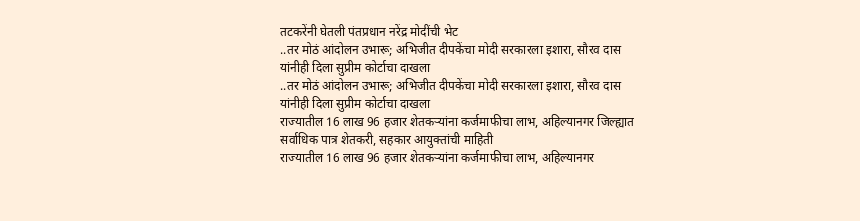तटकरेंनी घेतली पंतप्रधान नरेंद्र मोदींची भेट
..तर मोठं आंदोलन उभारू; अभिजीत दीपकेंचा मोदी सरकारला इशारा, सौरव दास यांनीही दिला सुप्रीम कोर्टाचा दाखला
..तर मोठं आंदोलन उभारू; अभिजीत दीपकेंचा मोदी सरकारला इशारा, सौरव दास यांनीही दिला सुप्रीम कोर्टाचा दाखला
राज्यातील 16 लाख 96 हजार शेतकऱ्यांना कर्जमाफीचा लाभ, अहिल्यानगर जिल्ह्यात सर्वाधिक पात्र शेतकरी, सहकार आयुक्तांची माहिती
राज्यातील 16 लाख 96 हजार शेतकऱ्यांना कर्जमाफीचा लाभ, अहिल्यानगर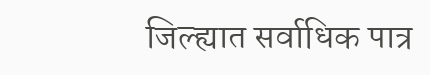जिल्ह्यात सर्वाधिक पात्र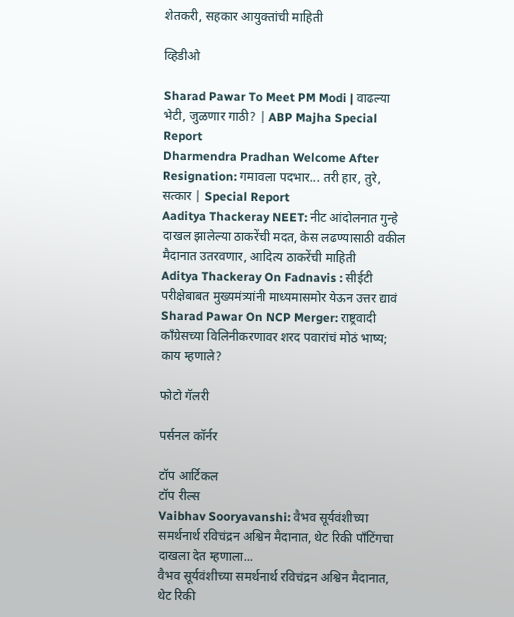शेतकरी, सहकार आयुक्तांची माहिती

व्हिडीओ

Sharad Pawar To Meet PM Modi | वाढल्या भेटी, जुळणार गाठी? | ABP Majha Special Report
Dharmendra Pradhan Welcome After Resignation: गमावला पदभार... तरी हार, तुरे, सत्कार | Special Report
Aaditya Thackeray NEET: नीट आंदोलनात गुन्हे दाखल झालेल्या ठाकरेंची मदत, केस लढण्यासाठी वकील मैदानात उतरवणार, आदित्य ठाकरेंची माहिती
Aditya Thackeray On Fadnavis : सीईटी परीक्षेबाबत मुख्यमंत्र्यांनी माध्यमासमोर येऊन उत्तर द्यावं
Sharad Pawar On NCP Merger: राष्ट्रवादी काँग्रेसच्या विलिनीकरणावर शरद पवारांचं मोठं भाष्य; काय म्हणाले?

फोटो गॅलरी

पर्सनल कॉर्नर

टॉप आर्टिकल
टॉप रील्स
Vaibhav Sooryavanshi: वैभव सूर्यवंशीच्या समर्थनार्थ रविचंद्रन अश्विन मैदानात, थेट रिकी पाँटिंगचा दाखला देत म्हणाला...
वैभव सूर्यवंशीच्या समर्थनार्थ रविचंद्रन अश्विन मैदानात, थेट रिकी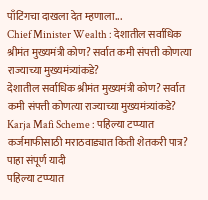पाँटिंगचा दाखला देत म्हणाला...
Chief Minister Wealth : देशातील सर्वाधिक श्रीमंत मुख्यमंत्री कोण? सर्वात कमी संपत्ती कोणत्या राज्याच्या मुख्यमंत्र्यांकडे?
देशातील सर्वाधिक श्रीमंत मुख्यमंत्री कोण? सर्वात कमी संपत्ती कोणत्या राज्याच्या मुख्यमंत्र्यांकडे?
Karja Mafi Scheme : पहिल्या टप्प्यात कर्जमाफीसाठी मराठवाड्यात किती शेतकरी पात्र? पाहा संपूर्ण यादी
पहिल्या टप्प्यात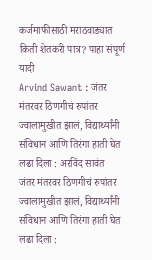कर्जमाफीसाठी मराठवाड्यात किती शेतकरी पात्र? पाहा संपूर्ण यादी
Arvind Sawant : जंतर मंतरवर ठिणगीचं रुपांतर ज्वालामुखीत झालं, विद्यार्थ्यांनी संविधान आणि तिरंगा हाती घेत लढा दिला : अरविंद सावंत
जंतर मंतरवर ठिणगीचं रुपांतर ज्वालामुखीत झालं, विद्यार्थ्यांनी संविधान आणि तिरंगा हाती घेत लढा दिला :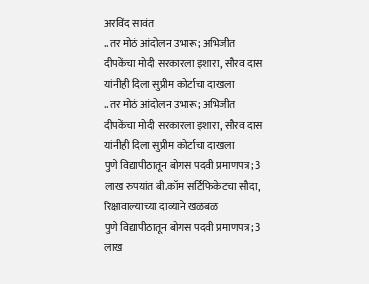अरविंद सावंत
..तर मोठं आंदोलन उभारू; अभिजीत दीपकेंचा मोदी सरकारला इशारा, सौरव दास यांनीही दिला सुप्रीम कोर्टाचा दाखला
..तर मोठं आंदोलन उभारू; अभिजीत दीपकेंचा मोदी सरकारला इशारा, सौरव दास यांनीही दिला सुप्रीम कोर्टाचा दाखला
पुणे विद्यापीठातून बोगस पदवी प्रमाणपत्र; 3 लाख रुपयांत बी.कॉम सर्टिफिकेटचा सौदा, रिक्षावाल्याच्या दाव्याने खळबळ
पुणे विद्यापीठातून बोगस पदवी प्रमाणपत्र; 3 लाख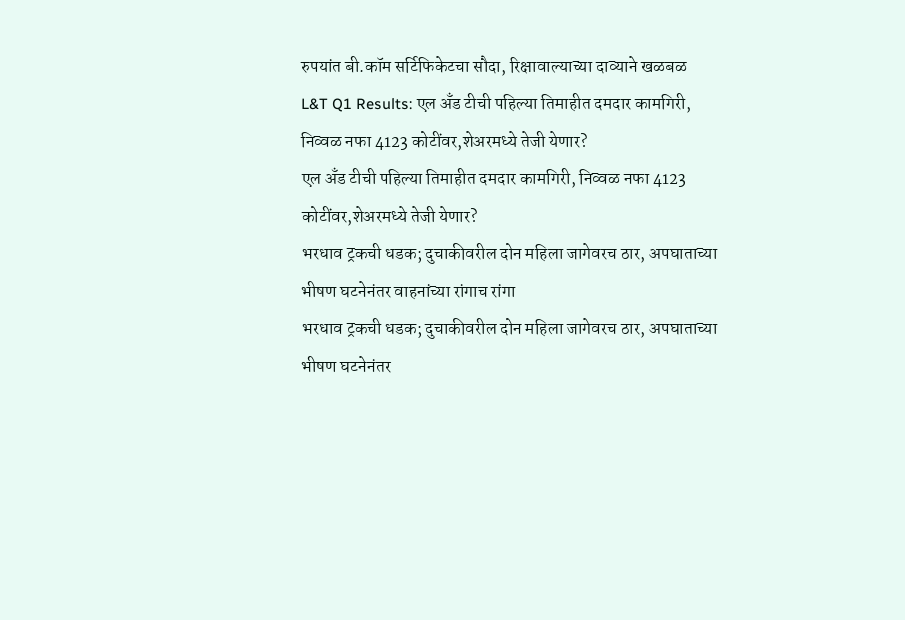रुपयांत बी.कॉम सर्टिफिकेटचा सौदा, रिक्षावाल्याच्या दाव्याने खळबळ
L&T Q1 Results: एल अँड टीची पहिल्या तिमाहीत दमदार कामगिरी, निव्वळ नफा 4123 कोटींवर,शेअरमध्ये तेजी येणार?
एल अँड टीची पहिल्या तिमाहीत दमदार कामगिरी, निव्वळ नफा 4123 कोटींवर,शेअरमध्ये तेजी येणार?
भरधाव ट्रकची धडक; दुचाकीवरील दोन महिला जागेवरच ठार, अपघाताच्या भीषण घटनेनंतर वाहनांच्या रांगाच रांगा
भरधाव ट्रकची धडक; दुचाकीवरील दोन महिला जागेवरच ठार, अपघाताच्या भीषण घटनेनंतर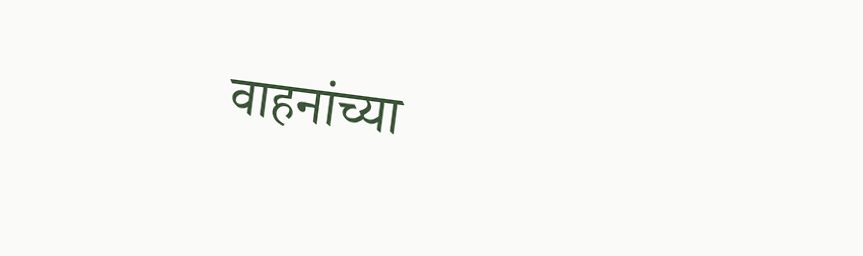वाहनांच्या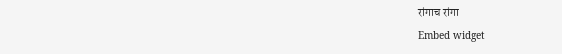रांगाच रांगा
Embed widget